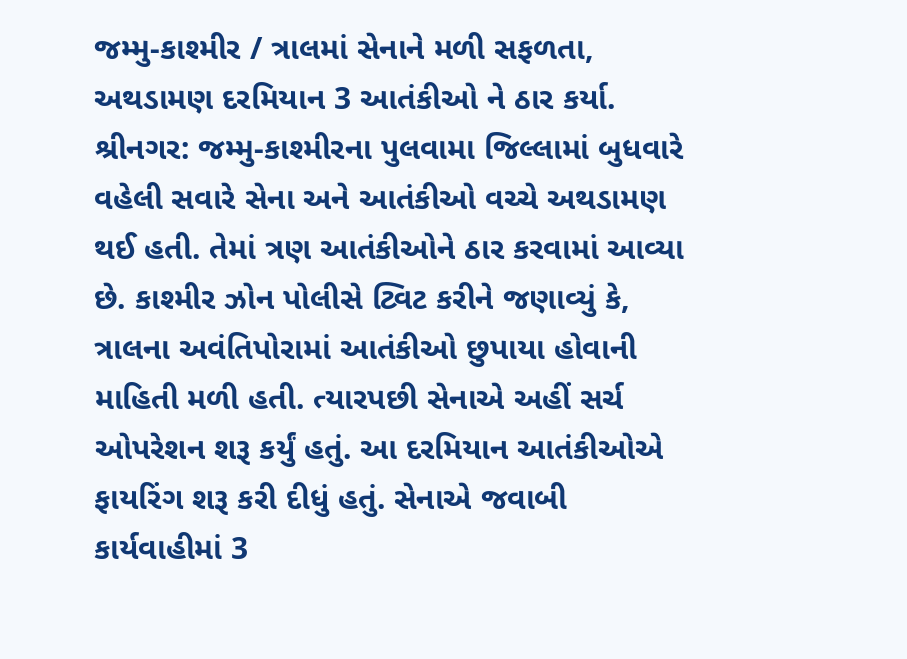જમ્મુ-કાશ્મીર / ત્રાલમાં સેનાને મળી સફળતા, અથડામણ દરમિયાન 3 આતંકીઓ ને ઠાર કર્યા.
શ્રીનગર: જમ્મુ-કાશ્મીરના પુલવામા જિલ્લામાં બુધવારે વહેલી સવારે સેના અને આતંકીઓ વચ્ચે અથડામણ થઈ હતી. તેમાં ત્રણ આતંકીઓને ઠાર કરવામાં આવ્યા છે. કાશ્મીર ઝોન પોલીસે ટ્વિટ કરીને જણાવ્યું કે, ત્રાલના અવંતિપોરામાં આતંકીઓ છુપાયા હોવાની માહિતી મળી હતી. ત્યારપછી સેનાએ અહીં સર્ચ ઓપરેશન શરૂ કર્યું હતું. આ દરમિયાન આતંકીઓએ ફાયરિંગ શરૂ કરી દીધું હતું. સેનાએ જવાબી કાર્યવાહીમાં 3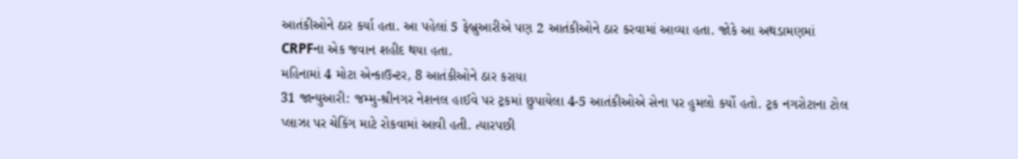આતંકીઓને ઠાર કર્યા હતા. આ પહેલાં 5 ફેબ્રુઆરીએ પણ 2 આતંકીઓને ઠાર કરવામાં આવ્યા હતા. જોકે આ અથડામણમાં CRPFના એક જવાન શહીદ થયા હતા.
મહિનામાં 4 મોટા એન્કાઉન્ટર, 8 આતંકીઓને ઠાર કરાયા
31 જાન્યુઆરી: જમ્મુ-શ્રીનગર નેશનલ હાઈવે પર ટ્રકમાં છુપાયેલા 4-5 આતંકીઓએ સેના પર હુમલો કર્યો હતો. ટ્રક નગરોટાના ટોલ પ્લાઝા પર ચેકિંગ માટે રોકવામાં આવી હતી. ત્યારપછી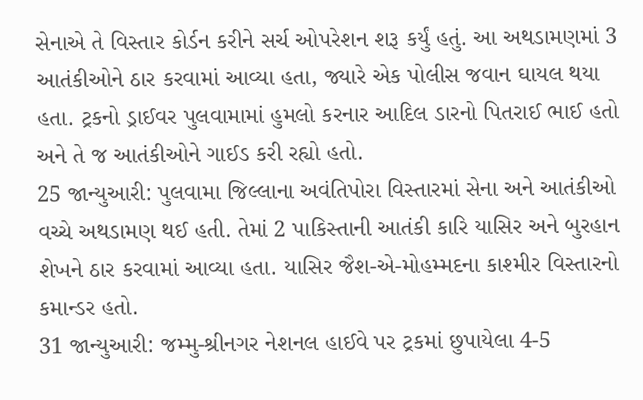સેનાએ તે વિસ્તાર કોર્ડન કરીને સર્ચ ઓપરેશન શરૂ કર્યું હતું. આ અથડામણમાં 3 આતંકીઓને ઠાર કરવામાં આવ્યા હતા, જ્યારે એક પોલીસ જવાન ઘાયલ થયા હતા. ટ્રકનો ડ્રાઈવર પુલવામામાં હુમલો કરનાર આદિલ ડારનો પિતરાઈ ભાઈ હતો અને તે જ આતંકીઓને ગાઈડ કરી રહ્યો હતો.
25 જાન્યુઆરી: પુલવામા જિલ્લાના અવંતિપોરા વિસ્તારમાં સેના અને આતંકીઓ વચ્ચે અથડામણ થઈ હતી. તેમાં 2 પાકિસ્તાની આતંકી કારિ યાસિર અને બુરહાન શેખને ઠાર કરવામાં આવ્યા હતા. યાસિર જૈશ-એ-મોહમ્મદના કાશ્મીર વિસ્તારનો કમાન્ડર હતો.
31 જાન્યુઆરી: જમ્મુ-શ્રીનગર નેશનલ હાઈવે પર ટ્રકમાં છુપાયેલા 4-5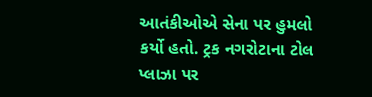આતંકીઓએ સેના પર હુમલો કર્યો હતો. ટ્રક નગરોટાના ટોલ પ્લાઝા પર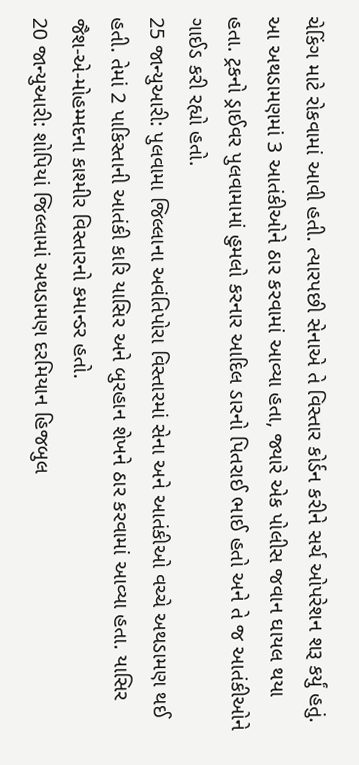ચેકિંગ માટે રોકવામાં આવી હતી. ત્યારપછી સેનાએ તે વિસ્તાર કોર્ડન કરીને સર્ચ ઓપરેશન શરૂ કર્યું હતું. આ અથડામણમાં 3 આતંકીઓને ઠાર કરવામાં આવ્યા હતા, જ્યારે એક પોલીસ જવાન ઘાયલ થયા હતા. ટ્રકનો ડ્રાઈવર પુલવામામાં હુમલો કરનાર આદિલ ડારનો પિતરાઈ ભાઈ હતો અને તે જ આતંકીઓને ગાઈડ કરી રહ્યો હતો.
25 જાન્યુઆરી: પુલવામા જિલ્લાના અવંતિપોરા વિસ્તારમાં સેના અને આતંકીઓ વચ્ચે અથડામણ થઈ હતી. તેમાં 2 પાકિસ્તાની આતંકી કારિ યાસિર અને બુરહાન શેખને ઠાર કરવામાં આવ્યા હતા. યાસિર જૈશ-એ-મોહમ્મદના કાશ્મીર વિસ્તારનો કમાન્ડર હતો.
20 જાન્યુઆરી: શોપિયાં જિલ્લામાં અથડામણ દરમિયાન હિજબુલ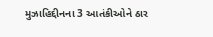મુઝાહિદ્દીનના 3 આતંકીઓને ઠાર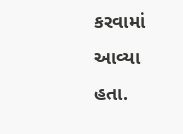કરવામાં આવ્યા હતા.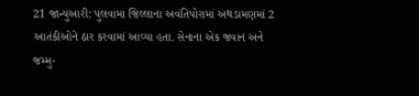21 જાન્યુઆરી: પુલવામા જિલ્લાના અવંતિપોરામાં અથડામણમાં 2 આતંકીઓને ઠાર કરવામાં આવ્યા હતા. સેનાના એક જવાન અને જમ્મુ-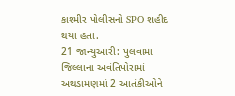કાશ્મીર પોલીસનો SPO શહીદ થયા હતા.
21 જાન્યુઆરી: પુલવામા જિલ્લાના અવંતિપોરામાં અથડામણમાં 2 આતંકીઓને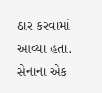ઠાર કરવામાં આવ્યા હતા. સેનાના એક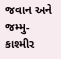જવાન અને જમ્મુ-કાશ્મીર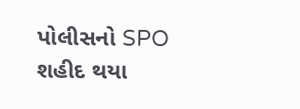પોલીસનો SPO શહીદ થયા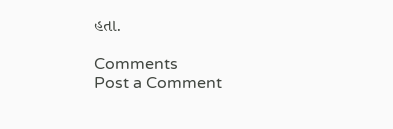હતા.

Comments
Post a Comment